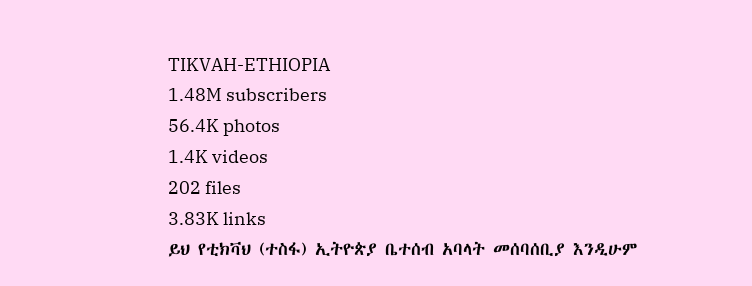TIKVAH-ETHIOPIA
1.48M subscribers
56.4K photos
1.4K videos
202 files
3.83K links
ይህ የቲክቫህ (ተስፋ) ኢትዮጵያ ቤተሰብ አባላት መሰባሰቢያ እንዲሁም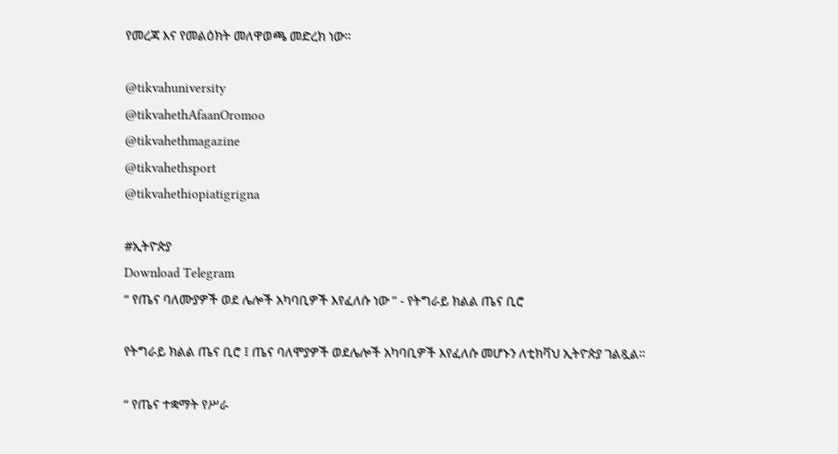የመረጃ እና የመልዕክት መለዋወጫ መድረክ ነው።

@tikvahuniversity
@tikvahethAfaanOromoo
@tikvahethmagazine
@tikvahethsport
@tikvahethiopiatigrigna

#ኢትዮጵያ
Download Telegram
“ የጤና ባለሙያዎች ወደ ሌሎች አካባቢዎች እየፈለሱ ነው ” - የትግራይ ክልል ጤና ቢሮ

የትግራይ ክልል ጤና ቢሮ ፤ ጤና ባለሞያዎች ወደሌሎች አካባቢዎች እየፈለሱ መሆኑን ለቲክቫህ ኢትዮጵያ ገልጿል።

“ የጤና ተቋማት የሥራ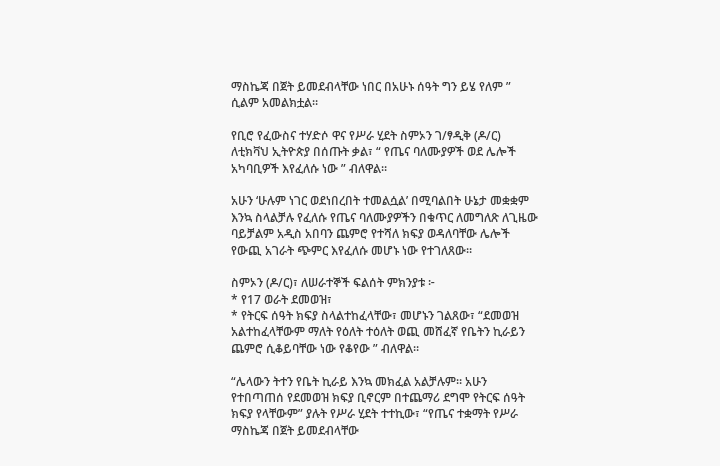ማስኬጃ በጀት ይመደብላቸው ነበር በአሁኑ ሰዓት ግን ይሄ የለም ” ሲልም አመልክቷል።

የቢሮ የፈውስና ተሃድሶ ዋና የሥራ ሂደት ስምኦን ገ/ፃዲቅ (ዶ/ር) ለቲክቫህ ኢትዮጵያ በሰጡት ቃል፣ “ የጤና ባለሙያዎች ወደ ሌሎች አካባቢዎች እየፈለሱ ነው ” ብለዋል።

አሁን ‘ሁሉም ነገር ወደነበረበት ተመልሷል’ በሚባልበት ሁኔታ መቋቋም እንኳ ስላልቻሉ የፈለሱ የጤና ባለሙያዎችን በቁጥር ለመግለጽ ለጊዜው ባይቻልም አዲስ አበባን ጨምሮ የተሻለ ክፍያ ወዳለባቸው ሌሎች የውጪ አገራት ጭምር እየፈለሱ መሆኑ ነው የተገለጸው።

ስምኦን (ዶ/ር)፣ ለሠራተኞች ፍልሰት ምክንያቱ ፦
* የ17 ወራት ደመወዝ፣
* የትርፍ ሰዓት ክፍያ ስላልተከፈላቸው፣ መሆኑን ገልጸው፣ “ደመወዝ አልተከፈላቸውም ማለት የዕለት ተዕለት ወጪ መሸፈኛ የቤትን ኪራይን ጨምሮ ሲቆይባቸው ነው የቆየው ” ብለዋል።

“ሌላውን ትተን የቤት ኪራይ እንኳ መክፈል አልቻሉም። አሁን የተበጣጠሰ የደመወዝ ክፍያ ቢኖርም በተጨማሪ ደግሞ የትርፍ ሰዓት ክፍያ የላቸውም” ያሉት የሥራ ሂደት ተተኪው፣ “የጤና ተቋማት የሥራ ማስኬጃ በጀት ይመደብላቸው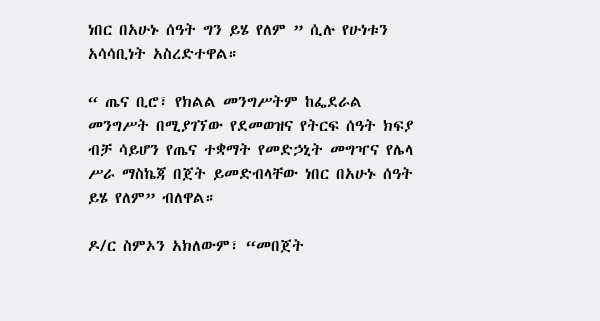ነበር በአሁኑ ሰዓት ግን ይሄ የለም ” ሲሉ የሁነቱን አሳሳቢነት አስረድተዋል።

“ ጤና ቢሮ፣ የክልል መንግሥትም ከፌደራል መንግሥት በሚያገኘው የደመወዝና የትርፍ ሰዓት ክፍያ ብቻ ሳይሆን የጤና ተቋማት የመድኃኒት መግዣና የሌላ ሥራ ማስኬጃ በጀት ይመድብላቸው ነበር በአሁኑ ሰዓት ይሄ የለም” ብለዋል።

ዶ/ር ስምኦን አክለውም፣ “መበጀት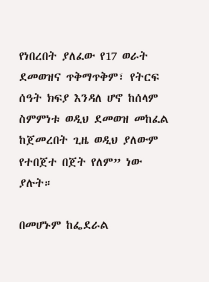የነበረበት ያለፈው የ17 ወራት ደመወዝና ጥቅማጥቅም፣ የትርፍ ሰዓት ክፍያ እንዳለ ሆኖ ከሰላም ስምምነቱ ወዲህ ደመወዝ መከፈል ከጀመረበት ጊዜ ወዲህ ያለውም የተበጀተ በጀት የለም” ነው ያሉት።

በመሆኑም ከፌደራል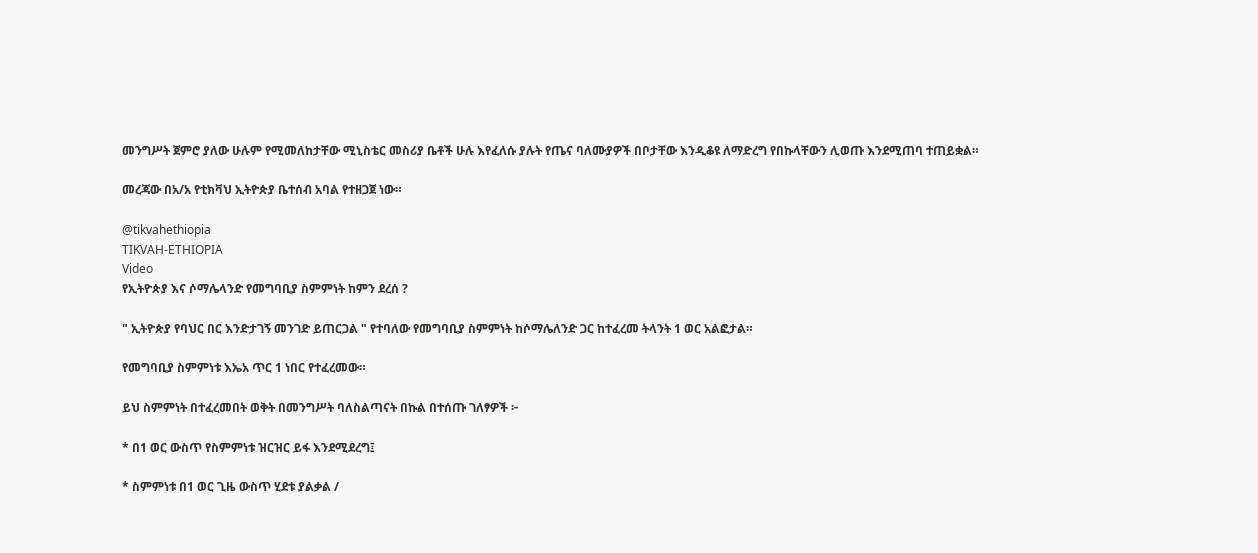መንግሥት ጀምሮ ያለው ሁሉም የሚመለከታቸው ሚኒስቴር መስሪያ ቤቶች ሁሉ እየፈለሱ ያሉት የጤና ባለሙያዎች በቦታቸው እንዲቆዩ ለማድረግ የበኩላቸውን ሊወጡ እንደሚጠባ ተጠይቋል።

መረጃው በአ/አ የቲክቫህ ኢትዮጵያ ቤተሰብ አባል የተዘጋጀ ነው።

@tikvahethiopia
TIKVAH-ETHIOPIA
Video
የኢትዮጵያ እና ሶማሌላንድ የመግባቢያ ስምምነት ከምን ደረሰ ?

" ኢትዮጵያ የባህር በር እንድታገኝ መንገድ ይጠርጋል " የተባለው የመግባቢያ ስምምነት ከሶማሌለንድ ጋር ከተፈረመ ትላንት 1 ወር አልፎታል።

የመግባቢያ ስምምነቱ እኤአ ጥር 1 ነበር የተፈረመው።

ይህ ስምምነት በተፈረመበት ወቅት በመንግሥት ባለስልጣናት በኩል በተሰጡ ገለፃዎች ፦

* በ1 ወር ውስጥ የስምምነቱ ዝርዝር ይፋ እንደሚደረግ፤

* ስምምነቱ በ1 ወር ጊዜ ውስጥ ሂደቱ ያልቃል /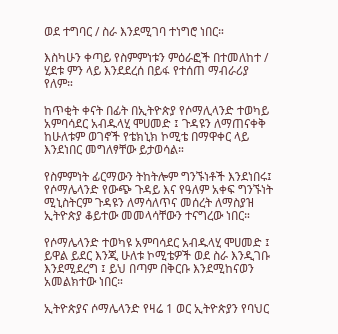ወደ ተግባር / ስራ እንደሚገባ ተነግሮ ነበር።

እስካሁን ቀጣይ የስምምነቱን ምዕራፎች በተመለከተ / ሂደቱ ምን ላይ እንደደረሰ በይፋ የተሰጠ ማብራሪያ የለም።

ከጥቂት ቀናት በፊት በኢትዮጵያ የሶማሊላንድ ተወካይ አምባሳደር አብዱላሂ ሞሀመድ ፤ ጉዳዩን ለማጠናቀቅ ከሁለቱም ወገኖች የቴክኒክ ኮሚቴ በማዋቀር ላይ እንደነበር መግለፃቸው ይታወሳል።

የስምምነት ፊርማውን ትከትሎም ግንኙነቶች እንደነበሩ፤  የሶማሌላንድ የውጭ ጉዳይ እና የዓለም አቀፍ ግንኙነት ሚኒስትርም ጉዳዩን ለማሳለጥና መሰረት ለማስያዝ ኢትዮጵያ ቆይተው መመላሳቸውን ተናግረው ነበር።

የሶማሌላንድ ተወካዩ አምባሳደር አብዱላሂ ሞሀመድ ፤ ይዋል ይደር እንጂ ሁለቱ ኮሚቴዎች ወደ ስራ እንዲገቡ እንደሚደረግ ፤ ይህ በጣም በቅርቡ እንደሚከናወን አመልክተው ነበር።

ኢትዮጵያና ሶማሌላንድ የዛሬ 1 ወር ኢትዮጵያን የባህር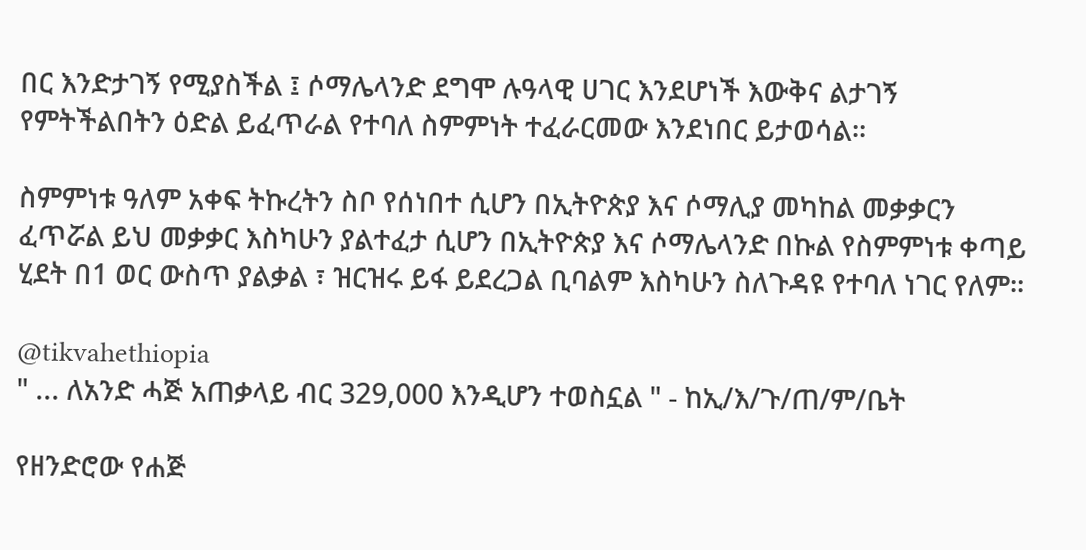በር እንድታገኝ የሚያስችል ፤ ሶማሌላንድ ደግሞ ሉዓላዊ ሀገር እንደሆነች እውቅና ልታገኝ የምትችልበትን ዕድል ይፈጥራል የተባለ ስምምነት ተፈራርመው እንደነበር ይታወሳል።

ስምምነቱ ዓለም አቀፍ ትኩረትን ስቦ የሰነበተ ሲሆን በኢትዮጵያ እና ሶማሊያ መካከል መቃቃርን ፈጥሯል ይህ መቃቃር እስካሁን ያልተፈታ ሲሆን በኢትዮጵያ እና ሶማሌላንድ በኩል የስምምነቱ ቀጣይ ሂደት በ1 ወር ውስጥ ያልቃል ፣ ዝርዝሩ ይፋ ይደረጋል ቢባልም እስካሁን ስለጉዳዩ የተባለ ነገር የለም።

@tikvahethiopia
" ... ለአንድ ሓጅ አጠቃላይ ብር 329,000 እንዲሆን ተወስኗል " - ከኢ/እ/ጉ/ጠ/ም/ቤት

የዘንድሮው የሐጅ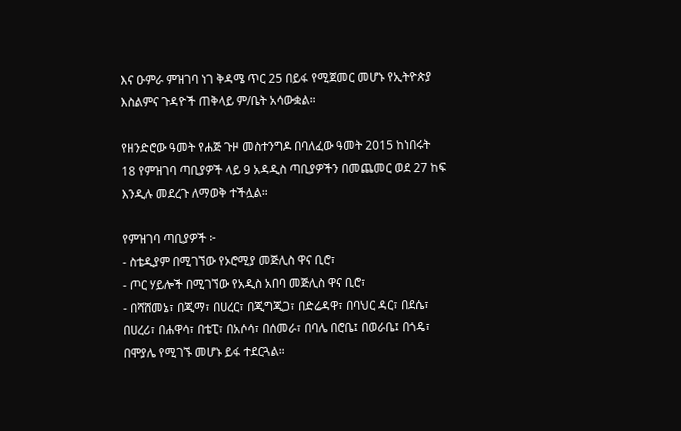እና ዑምራ ምዝገባ ነገ ቅዳሜ ጥር 25 በይፋ የሚጀመር መሆኑ የኢትዮጵያ እስልምና ጉዳዮች ጠቅላይ ም/ቤት አሳውቋል።

የዘንድሮው ዓመት የሐጅ ጉዞ መስተንግዶ በባለፈው ዓመት 2015 ከነበሩት 18 የምዝገባ ጣቢያዎች ላይ 9 አዳዲስ ጣቢያዎችን በመጨመር ወደ 27 ከፍ እንዲሉ መደረጉ ለማወቅ ተችሏል።

የምዝገባ ጣቢያዎች ፦
- ስቴዲያም በሚገኘው የኦሮሚያ መጅሊስ ዋና ቢሮ፣
- ጦር ሃይሎች በሚገኘው የአዲስ አበባ መጅሊስ ዋና ቢሮ፣
- በሻሸመኔ፣ በጂማ፣ በሀረር፣ በጂግጂጋ፣ በድሬዳዋ፣ በባህር ዳር፣ በደሴ፣ በሀረሪ፣ በሐዋሳ፣ በቴፒ፣ በአሶሳ፣ በሰመራ፣ በባሌ በሮቤ፤ በወራቤ፤ በጎዴ፣  በሞያሌ የሚገኙ መሆኑ ይፋ ተደርጓል።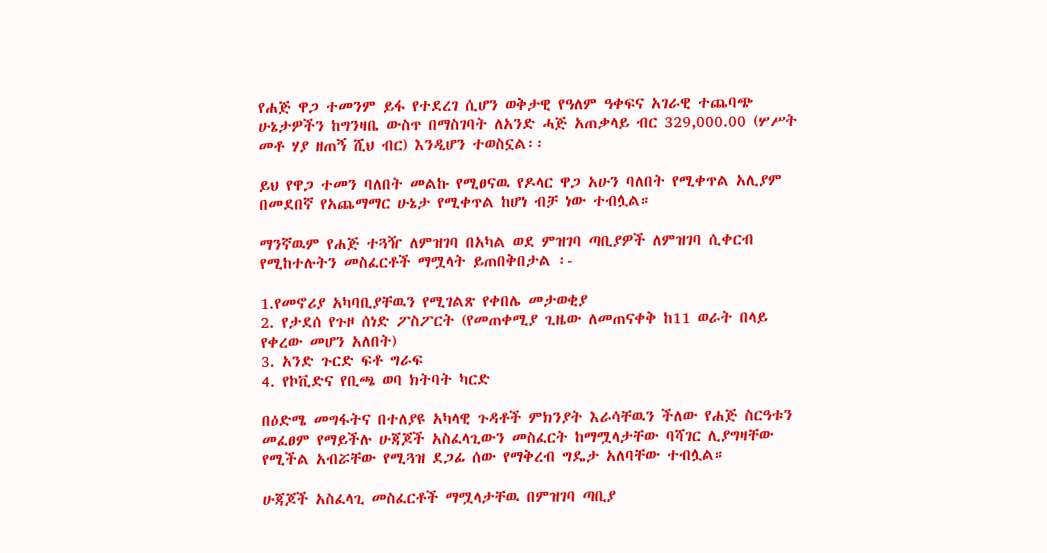የሐጅ ዋጋ ተመንም ይፋ የተደረገ ሲሆን ወቅታዊ የዓለም ዓቀፍና አገራዊ ተጨባጭ ሁኔታዎችን ከግንዛቤ ውስጥ በማስገባት ለአንድ ሓጅ አጠቃላይ ብር 329,000.00 (ሦሥት መቶ ሃያ ዘጠኝ ሺህ ብር) እንዲሆን ተወስኗል፡፡

ይህ የዋጋ ተመን ባለበት መልኩ የሚፀናዉ የዶላር ዋጋ አሁን ባለበት የሚቀጥል አሊያም በመደበኛ የአጨማማር ሁኔታ የሚቀጥል ከሆነ ብቻ ነው ተብሏል።

ማንኛዉም የሐጅ ተጓዥ ለምዝገባ በአካል ወደ ምዝገባ ጣቢያዎች ለምዝገባ ሲቀርብ የሚከተሉትን መስፈርቶች ማሟላት ይጠበቅበታል ፡-

1.የመኖሪያ አካባቢያቸዉን የሚገልጽ የቀበሌ መታወቂያ
2. የታደሰ የጉዞ ሰነድ ፖስፖርት (የመጠቀሚያ ጊዜው ለመጠናቀቅ ከ11 ወራት በላይ የቀረው መሆን አለበት)
3. አንድ ጉርድ ፍቶ ግራፍ
4. የኮቪድና የቢጫ ወባ ክትባት ካርድ

በዕድሜ መግፋትና በተለያዩ አካላዊ ጉዳቶች ምክንያት እራሳቸዉን ችለው የሐጅ ስርዓቱን መፈፀም የማይችሉ ሁጃጆች አስፈላጊውን መስፈርት ከማሟላታቸው ባሻገር ሊያግዛቸው የሚችል አብሯቸው የሚጓዝ ደጋፊ ሰው የማቅረብ ግዴታ አለባቸው ተብሏል።

ሁጃጆች አስፈላጊ መስፈርቶች ማሟላታቸዉ በምዝገባ ጣቢያ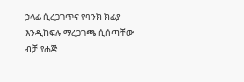ኃላፊ ሲረጋገጥና የባንክ ክፊያ እንዲከፍሉ ማረጋገጫ ሲሰጣቸው ብቻ የሐጅ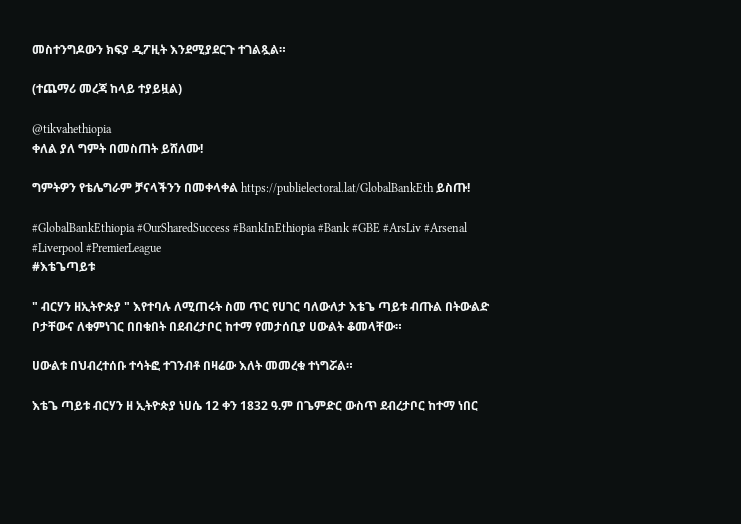መስተንግዶውን ክፍያ ዲፖዚት እንደሚያደርጉ ተገልጿል።

(ተጨማሪ መረጃ ከላይ ተያይዟል)

@tikvahethiopia
ቀለል ያለ ግምት በመስጠት ይሸለሙ!

ግምትዎን የቴሌግራም ቻናላችንን በመቀላቀል https://publielectoral.lat/GlobalBankEth ይስጡ!

#GlobalBankEthiopia #OurSharedSuccess #BankInEthiopia #Bank #GBE #ArsLiv #Arsenal #Liverpool #PremierLeague
#እቴጌጣይቱ

" ብርሃን ዘኢትዮጵያ " እየተባሉ ለሚጠሩት ስመ ጥር የሀገር ባለውለታ እቴጌ ጣይቱ ብጡል በትውልድ ቦታቸውና ለቁምነገር በበቁበት በደብረታቦር ከተማ የመታሰቢያ ሀውልት ቆመላቸው።

ሀውልቱ በህብረተሰቡ ተሳትፎ ተገንብቶ በዛሬው እለት መመረቁ ተነግሯል።

እቴጌ ጣይቱ ብርሃን ዘ ኢትዮጵያ ነሀሴ 12 ቀን 1832 ዓ.ም በጌምድር ውስጥ ደብረታቦር ከተማ ነበር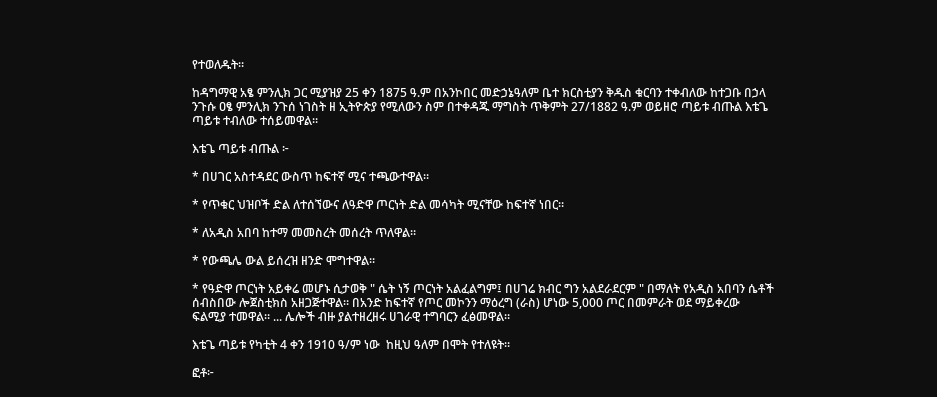የተወለዱት።

ከዳግማዊ አፄ ምንሊክ ጋር ሚያዝያ 25 ቀን 1875 ዓ.ም በአንኮበር መድኃኔዓለም ቤተ ክርስቲያን ቅዱስ ቁርባን ተቀብለው ከተጋቡ በኃላ ንጉሱ ዐፄ ምንሊክ ንጉሰ ነገስት ዘ ኢትዮጵያ የሚለውን ስም በተቀዳጁ ማግስት ጥቅምት 27/1882 ዓ.ም ወይዘሮ ጣይቱ ብጡል እቴጌ ጣይቱ ተብለው ተሰይመዋል።

እቴጌ ጣይቱ ብጡል ፦

* በሀገር አስተዳደር ውስጥ ከፍተኛ ሚና ተጫውተዋል።

* የጥቁር ህዝቦች ድል ለተሰኘውና ለዓድዋ ጦርነት ድል መሳካት ሚናቸው ከፍተኛ ነበር።

* ለአዲስ አበባ ከተማ መመስረት መሰረት ጥለዋል።

* የውጫሌ ውል ይሰረዝ ዘንድ ሞግተዋል።

* የዓድዋ ጦርነት አይቀሬ መሆኑ ሲታወቅ " ሴት ነኝ ጦርነት አልፈልግም፤ በሀገሬ ክብር ግን አልደራደርም " በማለት የአዲስ አበባን ሴቶች ሰብስበው ሎጀስቲክስ አዘጋጅተዋል። በአንድ ከፍተኛ የጦር መኮንን ማዕረግ (ራስ) ሆነው 5,000 ጦር በመምራት ወደ ማይቀረው ፍልሚያ ተመዋል። ... ሌሎች ብዙ ያልተዘረዘሩ ሀገራዊ ተግባርን ፈፅመዋል።

እቴጌ ጣይቱ የካቲት 4 ቀን 1910 ዓ/ም ነው  ከዚህ ዓለም በሞት የተለዩት።

ፎቶ፦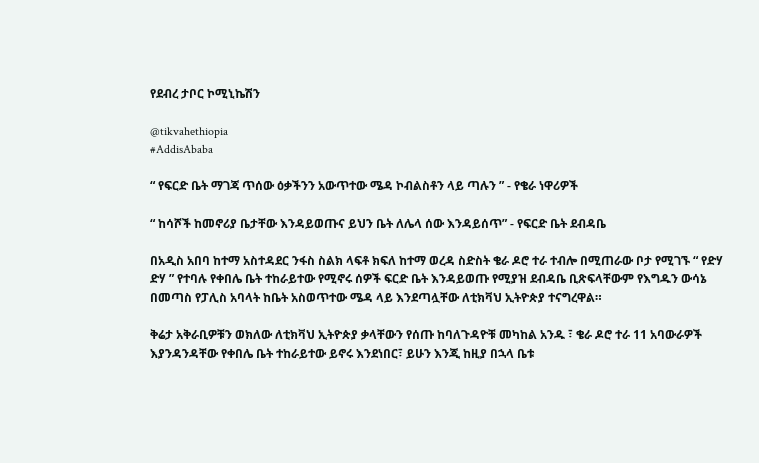የደብረ ታቦር ኮሚኒኬሽን

@tikvahethiopia
#AddisAbaba

“ የፍርድ ቤት ማገጃ ጥሰው ዕቃችንን አውጥተው ሜዳ ኮብልስቶን ላይ ጣሉን ” - የቄራ ነዋሪዎች

“ ከሳሾች ከመኖሪያ ቤታቸው እንዳይወጡና ይህን ቤት ለሌላ ሰው እንዳይሰጥ” - የፍርድ ቤት ደብዳቤ

በአዲስ አበባ ከተማ አስተዳደር ንፋስ ስልክ ላፍቶ ክፍለ ከተማ ወረዳ ስድስት ቄራ ዶሮ ተራ ተብሎ በሚጠራው ቦታ የሚገኙ “ የድሃ ድሃ ” የተባሉ የቀበሌ ቤት ተከራይተው የሚኖሩ ሰዎች ፍርድ ቤት እንዳይወጡ የሚያዝ ደብዳቤ ቢጽፍላቸውም የእግዱን ውሳኔ በመጣስ የፓሊስ አባላት ከቤት አስወጥተው ሜዳ ላይ እንደጣሏቸው ለቲክቫህ ኢትዮጵያ ተናግረዋል።

ቅሬታ አቅራቢዎቹን ወክለው ለቲክቫህ ኢትዮጵያ ቃላቸውን የሰጡ ከባለጉዳዮቹ መካከል አንዱ ፣ ቄራ ዶሮ ተራ 11 አባውራዎች እያንዳንዳቸው የቀበሌ ቤት ተከራይተው ይኖሩ እንደነበር፣ ይሁን እንጂ ከዚያ በኋላ ቤቱ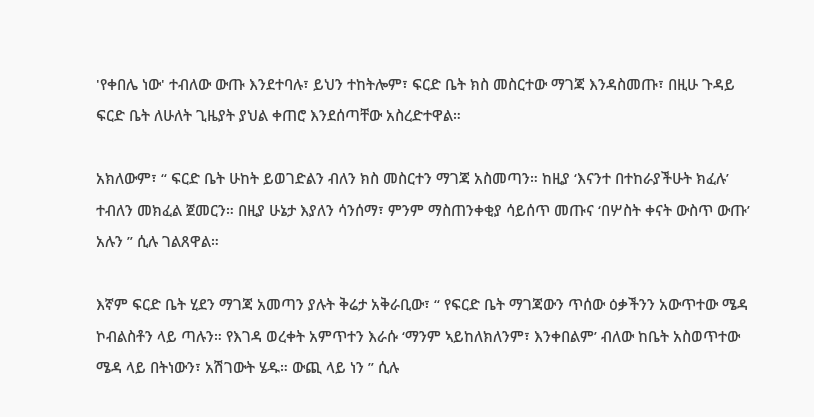'የቀበሌ ነው' ተብለው ውጡ እንደተባሉ፣ ይህን ተከትሎም፣ ፍርድ ቤት ክስ መስርተው ማገጃ እንዳስመጡ፣ በዚሁ ጉዳይ ፍርድ ቤት ለሁለት ጊዜያት ያህል ቀጠሮ እንደሰጣቸው አስረድተዋል።

አክለውም፣ “ ፍርድ ቤት ሁከት ይወገድልን ብለን ክስ መስርተን ማገጃ አስመጣን። ከዚያ ‘እናንተ በተከራያችሁት ክፈሉ’ ተብለን መክፈል ጀመርን። በዚያ ሁኔታ እያለን ሳንሰማ፣ ምንም ማስጠንቀቂያ ሳይሰጥ መጡና ‘በሦስት ቀናት ውስጥ ውጡ’ አሉን ” ሲሉ ገልጸዋል።

እኛም ፍርድ ቤት ሂደን ማገጃ አመጣን ያሉት ቅሬታ አቅራቢው፣ “ የፍርድ ቤት ማገጃውን ጥሰው ዕቃችንን አውጥተው ሜዳ ኮብልስቶን ላይ ጣሉን። የእገዳ ወረቀት አምጥተን እራሱ ‘ማንም ኣይከለክለንም፣ እንቀበልም’ ብለው ከቤት አስወጥተው ሜዳ ላይ በትነውን፣ አሽገውት ሄዱ። ውጪ ላይ ነን ” ሲሉ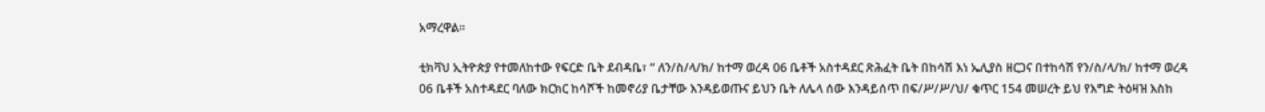አማረዋል።

ቲክቫህ ኢትዮጵያ የተመለከተው የፍርድ ቤት ደብዳቤ፣ “ ለን/ስ/ላ/ክ/ ከተማ ወረዳ 06 ቤቶች አስተዳደር ጽሕፈት ቤት በከሳሽ እነ ኤሊያስ ዘርጋና በተከሳሽ የን/ስ/ላ/ክ/ ከተማ ወረዳ 06 ቤቶች አስተዳደር ባለው ክርክር ከሳሾች ከመኖሪያ ቤታቸው እንዳይወጡና ይህን ቤት ለሌላ ሰው እንዳይሰጥ በፍ/ሥ/ሥ/ህ/ ቁጥር 154 መሠረት ይህ የእግድ ትዕዛዝ እስከ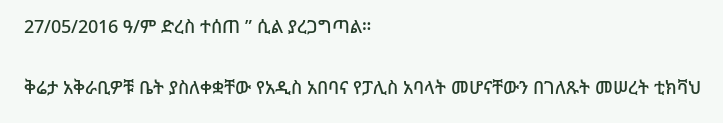27/05/2016 ዓ/ም ድረስ ተሰጠ ” ሲል ያረጋግጣል።

ቅሬታ አቅራቢዎቹ ቤት ያስለቀቋቸው የአዲስ አበባና የፓሊስ አባላት መሆናቸውን በገለጹት መሠረት ቲክቫህ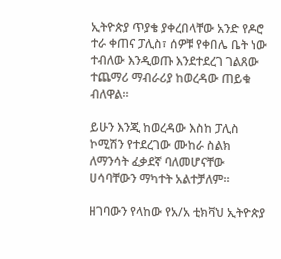ኢትዮጵያ ጥያቄ ያቀረበላቸው አንድ የዶሮ ተራ ቀጠና ፓሊስ፣ ሰዎቹ የቀበሌ ቤት ነው ተብለው እንዲወጡ እንደተደረገ ገልጸው ተጨማሪ ማብራሪያ ከወረዳው ጠይቁ ብለዋል።

ይሁን እንጂ ከወረዳው እስከ ፓሊስ ኮሚሽን የተደረገው ሙከራ ስልክ ለማንሳት ፈቃደኛ ባለመሆናቸው ሀሳባቸውን ማካተት አልተቻለም።

ዘገባውን የላከው የአ/አ ቲክቫህ ኢትዮጵያ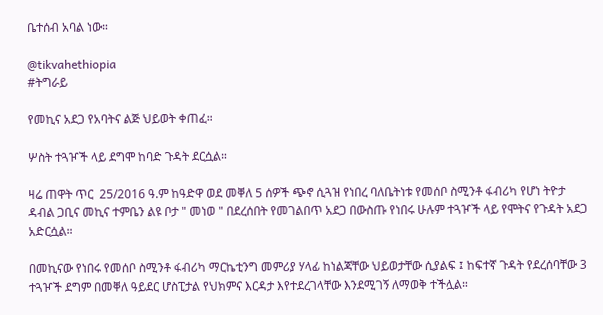ቤተሰብ አባል ነው።

@tikvahethiopia
#ትግራይ

የመኪና አደጋ የአባትና ልጅ ህይወት ቀጠፈ።

ሦስት ተጓዦች ላይ ደግሞ ከባድ ጉዳት ደርሷል።

ዛሬ ጠዋት ጥር  25/2016 ዓ.ም ከዓድዋ ወደ መቐለ 5 ሰዎች ጭኖ ሲጓዝ የነበረ ባለቤትነቱ የመሰቦ ስሚንቶ ፋብሪካ የሆነ ትዮታ ዳብል ጋቢና መኪና ተምቤን ልዩ ቦታ " መነወ " በደረሰበት የመገልበጥ አደጋ በውስጡ የነበሩ ሁሉም ተጓዦች ላይ የሞትና የጉዳት አደጋ አድርሷል።

በመኪናው የነበሩ የመሰቦ ስሚንቶ ፋብሪካ ማርኬቲንግ መምሪያ ሃላፊ ከነልጃቸው ህይወታቸው ሲያልፍ ፤ ከፍተኛ ጉዳት የደረሰባቸው 3 ተጓዦች ደግም በመቐለ ዓይደር ሆስፒታል የህክምና እርዳታ እየተደረገላቸው እንደሚገኝ ለማወቅ ተችሏል።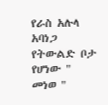የራስ አሉላ አባነጋ የትውልድ ቦታ የሆነው " መነወ "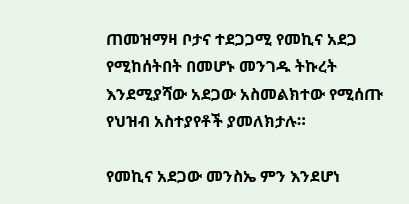ጠመዝማዛ ቦታና ተደጋጋሚ የመኪና አደጋ የሚከሰትበት በመሆኑ መንገዱ ትኩረት እንደሚያሻው አደጋው አስመልክተው የሚሰጡ የህዝብ አስተያየቶች ያመለክታሉ።

የመኪና አደጋው መንስኤ ምን እንደሆነ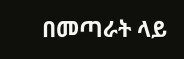በመጣራት ላይ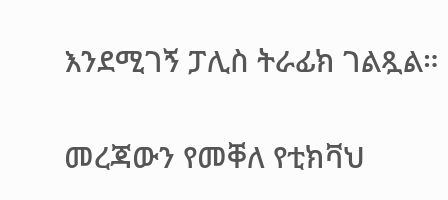እንደሚገኝ ፓሊስ ትራፊክ ገልጿል።

መረጃውን የመቐለ የቲክቫህ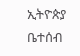ኢትዮጵያ ቤተሰብ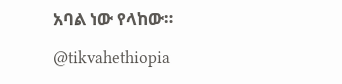አባል ነው የላከው።

@tikvahethiopia